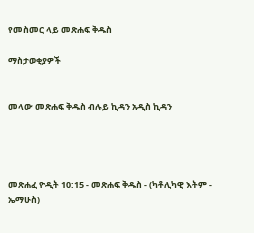የመስመር ላይ መጽሐፍ ቅዱስ

ማስታወቂያዎች


መላው መጽሐፍ ቅዱስ ብሉይ ኪዳን አዲስ ኪዳን




መጽሐፈ ዮዲት 10:15 - መጽሐፍ ቅዱስ - (ካቶሊካዊ እትም - ኤማሁስ)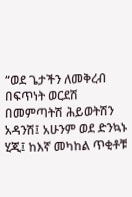“ወደ ጌታችን ለመቅረብ በፍጥነት ወርደሽ በመምጣትሽ ሕይወትሽን አዳንሽ፤ አሁንም ወደ ድንኳኑ ሂጂ፤ ከእኛ መካከል ጥቂቶቹ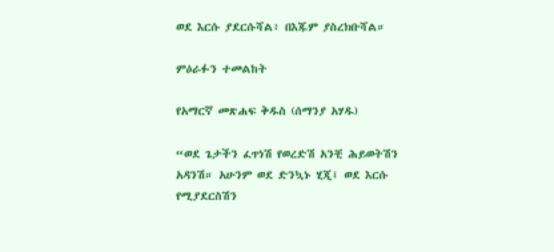ወደ እርሱ ያደርሱሻል፥ በእጁም ያስረክቡሻል።

ምዕራፉን ተመልከት

የአማርኛ መጽሐፍ ቅዱስ (ሰማንያ አሃዱ)

“ወደ ጌታችን ፈጥነሽ የወረድሽ አንቺ ሕይወትሽን አዳንሽ። አሁንም ወደ ድንኳኑ ሂጂ፤ ወደ እርሱ የሚያደርስሽን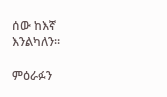ሰው ከእኛ እንልካለን።

ምዕራፉን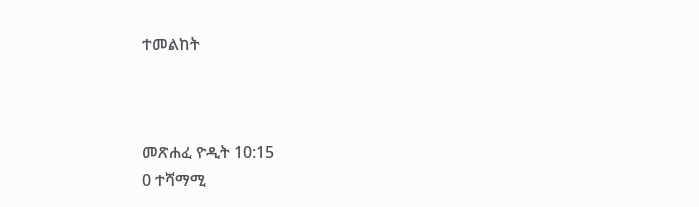ተመልከት



መጽሐፈ ዮዲት 10:15
0 ተሻማሚ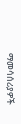ማመሳሰሪያዎች